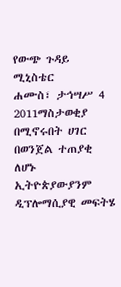የውጭ ጉዳይ ሚኒስቴር
ሐሙስ፣ ታኅሣሥ 4 2011ማስታወቂያ
በሚኖሩበት ሀገር በወንጀል ተጠያቂ ለሆኑ ኢትዮጵያውያንም ዲፕሎማሲያዊ መፍትሄ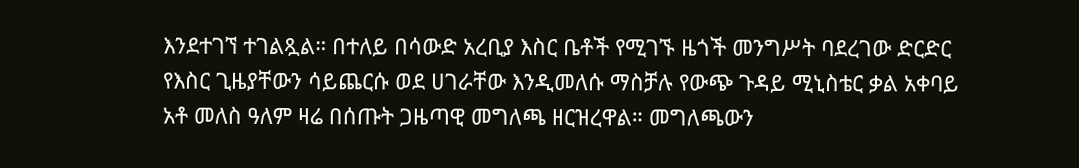እንደተገኘ ተገልጿል። በተለይ በሳውድ አረቢያ እስር ቤቶች የሚገኙ ዜጎች መንግሥት ባደረገው ድርድር የእስር ጊዜያቸውን ሳይጨርሱ ወደ ሀገራቸው እንዲመለሱ ማስቻሉ የውጭ ጉዳይ ሚኒስቴር ቃል አቀባይ አቶ መለስ ዓለም ዛሬ በሰጡት ጋዜጣዊ መግለጫ ዘርዝረዋል። መግለጫውን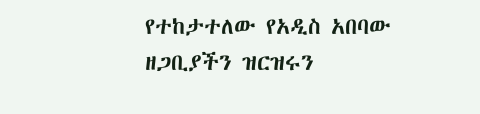የተከታተለው የአዲስ አበባው ዘጋቢያችን ዝርዝሩን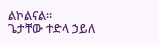ልኮልናል።
ጌታቸው ተድላ ኃይለ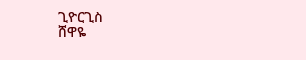ጊዮርጊስ
ሸዋዬ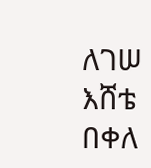ለገሠ
እሸቴ በቀለ